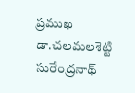ప్రముఖ డా.చలమలశెట్టి సురేంద్రనాథ్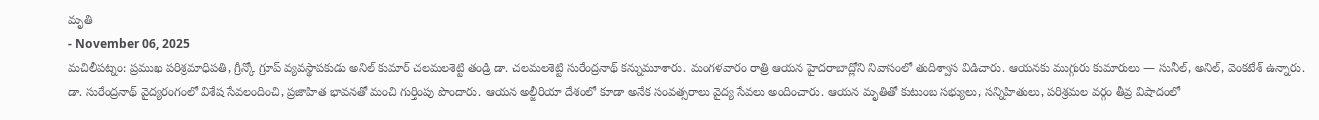మృతి
- November 06, 2025
మచిలీపట్నం: ప్రముఖ పరిశ్రమాధిపతి, గ్రీన్కో గ్రూప్ వ్యవస్థాపకుడు అనిల్ కుమార్ చలమలశెట్టి తండ్రి డా. చలమలశెట్టి సురేంద్రనాథ్ కన్నుమూశారు. మంగళవారం రాత్రి ఆయన హైదరాబాద్లోని నివాసంలో తుదిశ్వాస విడిచారు. ఆయనకు ముగ్గురు కుమారులు — సునీల్, అనిల్, వెంకటేశ్ ఉన్నారు.
డా. సురేంద్రనాథ్ వైద్యరంగంలో విశేష సేవలందించి, ప్రజాహిత భావనతో మంచి గుర్తింపు పొందారు. ఆయన అల్జీరియా దేశంలో కూడా అనేక సంవత్సరాలు వైద్య సేవలు అందించారు. ఆయన మృతితో కుటుంబ సభ్యులు, సన్నిహితులు, పరిశ్రమల వర్గం తీవ్ర విషాదంలో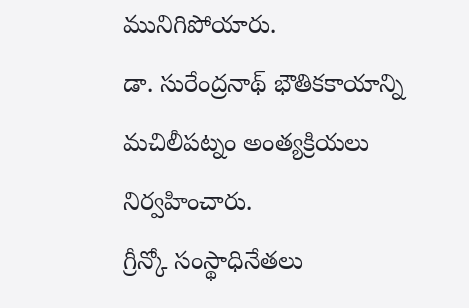మునిగిపోయారు.
డా. సురేంద్రనాథ్ భౌతికకాయాన్ని మచిలీపట్నం అంత్యక్రియలు నిర్వహించారు.
గ్రీన్కో సంస్థాధినేతలు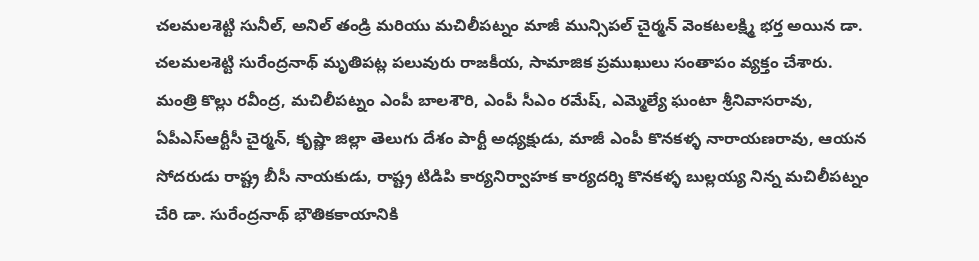చలమలశెట్టి సునీల్, అనిల్ తండ్రి మరియు మచిలీపట్నం మాజీ మున్సిపల్ చైర్మన్ వెంకటలక్ష్మి భర్త అయిన డా. చలమలశెట్టి సురేంద్రనాథ్ మృతిపట్ల పలువురు రాజకీయ, సామాజిక ప్రముఖులు సంతాపం వ్యక్తం చేశారు.
మంత్రి కొల్లు రవీంద్ర, మచిలీపట్నం ఎంపీ బాలశౌరి, ఎంపీ సీఎం రమేష్, ఎమ్మెల్యే ఘంటా శ్రీనివాసరావు, ఏపీఎస్ఆర్టీసీ చైర్మన్, కృష్ణా జిల్లా తెలుగు దేశం పార్టీ అధ్యక్షుడు, మాజీ ఎంపీ కొనకళ్ళ నారాయణరావు, ఆయన సోదరుడు రాష్ట్ర బీసీ నాయకుడు, రాష్ట్ర టిడిపి కార్యనిర్వాహక కార్యదర్శి కొనకళ్ళ బుల్లయ్య నిన్న మచిలీపట్నం చేరి డా. సురేంద్రనాథ్ భౌతికకాయానికి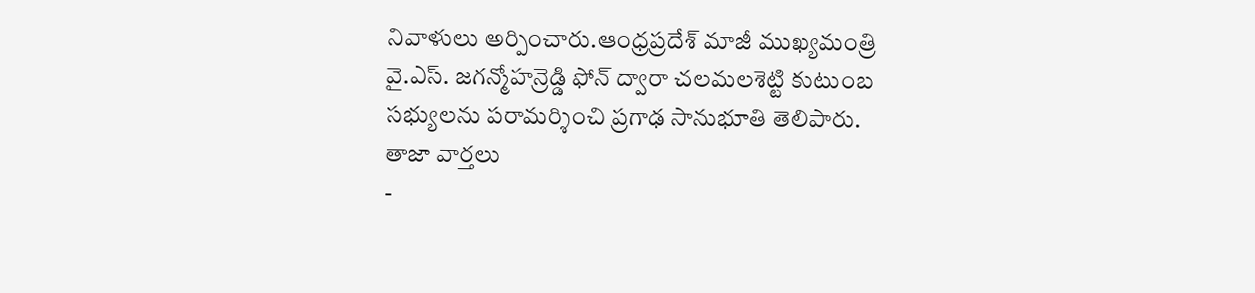నివాళులు అర్పించారు.ఆంధ్రప్రదేశ్ మాజీ ముఖ్యమంత్రి వై.ఎస్. జగన్మోహన్రెడ్డి ఫోన్ ద్వారా చలమలశెట్టి కుటుంబ సభ్యులను పరామర్శించి ప్రగాఢ సానుభూతి తెలిపారు.
తాజా వార్తలు
-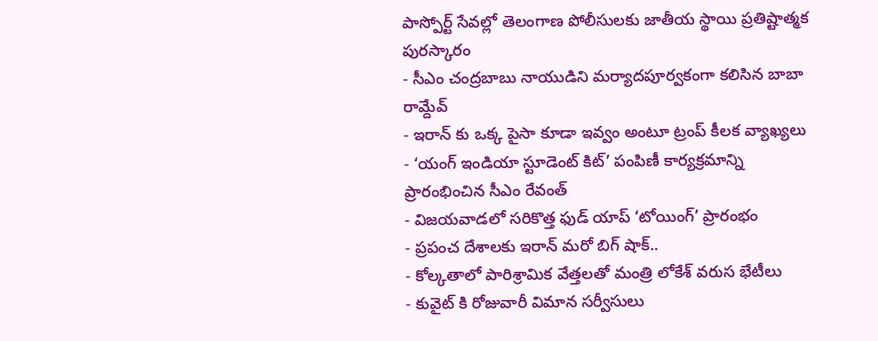పాస్పోర్ట్ సేవల్లో తెలంగాణ పోలీసులకు జాతీయ స్థాయి ప్రతిష్టాత్మక పురస్కారం
- సీఎం చంద్రబాబు నాయుడిని మర్యాదపూర్వకంగా కలిసిన బాబా రామ్దేవ్
- ఇరాన్ కు ఒక్క పైసా కూడా ఇవ్వం అంటూ ట్రంప్ కీలక వ్యాఖ్యలు
- ‘యంగ్ ఇండియా స్టూడెంట్ కిట్’ పంపిణీ కార్యక్రమాన్ని ప్రారంభించిన సీఎం రేవంత్
- విజయవాడలో సరికొత్త ఫుడ్ యాప్ ‘టోయింగ్’ ప్రారంభం
- ప్రపంచ దేశాలకు ఇరాన్ మరో బిగ్ షాక్..
- కోల్కతాలో పారిశ్రామిక వేత్తలతో మంత్రి లోకేశ్ వరుస భేటీలు
- కువైట్ కి రోజువారీ విమాన సర్వీసులు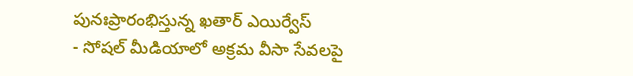పునఃప్రారంభిస్తున్న ఖతార్ ఎయిర్వేస్
- సోషల్ మీడియాలో అక్రమ వీసా సేవలపై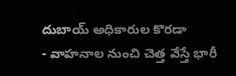దుబాయ్ అధికారుల కొరడా
- వాహనాల నుంచి చెత్త వేస్తే భారీ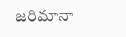జరిమానా